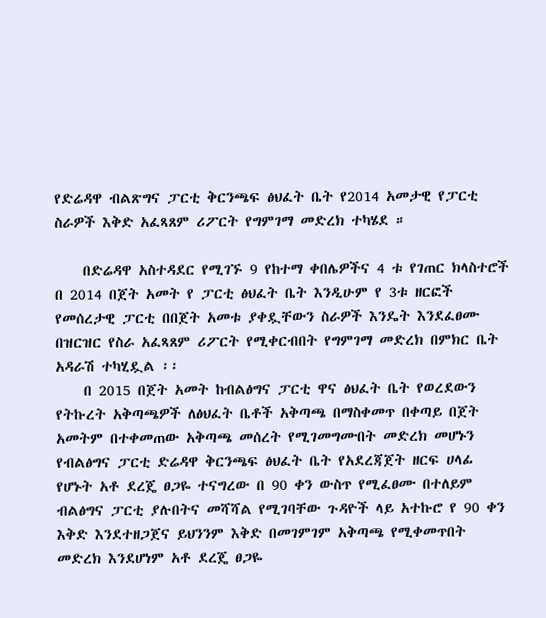የድሬዳዋ ብልጽግና ፓርቲ ቅርንጫፍ ፅህፈት ቤት የ2014 አመታዊ የፓርቲ ስራዎች እቅድ አፈጻጸም ሪፖርት የግምገማ መድረክ ተካሄደ ።

    በድሬዳዋ አስተዳደር የሚገኙ 9 የከተማ ቀበሌዎችና 4 ቱ የገጠር ክላስተሮች በ 2014 በጀት አመት የ ፓርቲ ፅህፈት ቤት እንዲሁም የ 3ቱ ዘርፎች የመሰረታዊ ፓርቲ በበጀት አመቱ ያቀዷቸውን ስራዎች እንዴት እንደፈፀሙ በዝርዝር የስራ አፈጻጸም ሪፖርት የሚቀርብበት የግምገማ መድረክ በምክር ቤት አዳራሽ ተካሂዷል ፡፡
    በ 2015 በጀት አመት ከብልፅግና ፓርቲ ዋና ፅህፈት ቤት የወረደውን የትኩረት አቅጣጫዎች ለፅህፈት ቤቶች አቅጣጫ በማስቀመጥ በቀጣይ በጀት አመትም በተቀመጠው አቅጣጫ መሰረት የሚገመግሙበት መድረክ መሆኑን የብልፅግና ፓርቲ ድሬዳዋ ቅርንጫፍ ፅህፈት ቤት የአደረጃጀት ዘርፍ ሀላፊ የሆኑት አቶ ደረጄ ፀጋዬ ተናግረው በ 90 ቀን ውስጥ የሚፈፀሙ በተለይም ብልፅግና ፓርቲ ያሉበትና መሻሻል የሚገባቸው ጉዳዮች ላይ አተኩሮ የ 90 ቀን እቅድ እንደተዘጋጀና ይህንንም እቅድ በመገምገም አቅጣጫ የሚቀመጥበት መድረክ እንደሆነም አቶ ደረጄ ፀጋዬ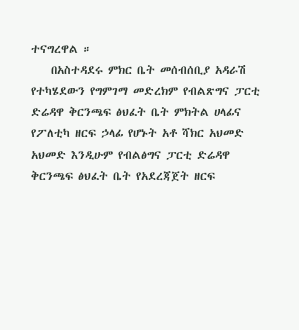ተናግረዋል ።
    በአስተዳደሩ ምክር ቤት መሰብሰቢያ አዳራሽ የተካሄደውን የግምገማ መድረክም የብልጽግና ፓርቲ ድሬዳዋ ቅርንጫፍ ፅህፈት ቤት ምክትል ሀላፊና የፖለቲካ ዘርፍ ኃላፊ የሆኑት አቶ ሻክር አህመድ አህመድ እንዲሁም የብልፅግና ፓርቲ ድሬዳዋ ቅርንጫፍ ፅህፈት ቤት የአደረጃጀት ዘርፍ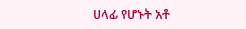ሀላፊ የሆኑት አቶ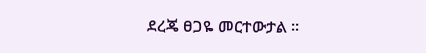ደረጄ ፀጋዬ መርተውታል ።